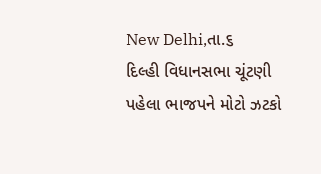New Delhi,તા.૬
દિલ્હી વિધાનસભા ચૂંટણી પહેલા ભાજપને મોટો ઝટકો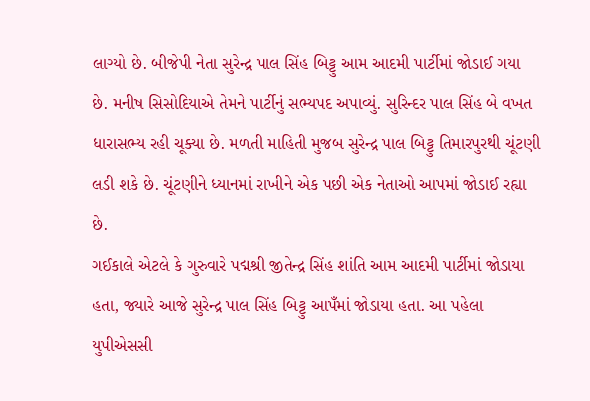લાગ્યો છે. બીજેપી નેતા સુરેન્દ્ર પાલ સિંહ બિટ્ટુ આમ આદમી પાર્ટીમાં જોડાઈ ગયા છે. મનીષ સિસોદિયાએ તેમને પાર્ટીનું સભ્યપદ અપાવ્યું. સુરિન્દર પાલ સિંહ બે વખત ધારાસભ્ય રહી ચૂક્યા છે. મળતી માહિતી મુજબ સુરેન્દ્ર પાલ બિટ્ટુ તિમારપુરથી ચૂંટણી લડી શકે છે. ચૂંટણીને ધ્યાનમાં રાખીને એક પછી એક નેતાઓ આપમાં જોડાઈ રહ્યા છે.
ગઈકાલે એટલે કે ગુરુવારે પદ્મશ્રી જીતેન્દ્ર સિંહ શાંતિ આમ આદમી પાર્ટીમાં જોડાયા હતા, જ્યારે આજે સુરેન્દ્ર પાલ સિંહ બિટ્ટુ આપઁમાં જોડાયા હતા. આ પહેલા યુપીએસસી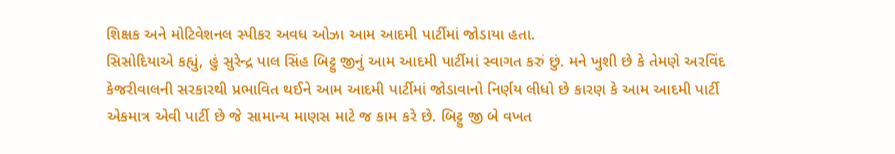શિક્ષક અને મોટિવેશનલ સ્પીકર અવધ ઓઝા આમ આદમી પાર્ટીમાં જોડાયા હતા.
સિસોદિયાએ કહ્યું, હું સુરેન્દ્ર પાલ સિંહ બિટ્ટુ જીનું આમ આદમી પાર્ટીમાં સ્વાગત કરું છું. મને ખુશી છે કે તેમણે અરવિંદ કેજરીવાલની સરકારથી પ્રભાવિત થઈને આમ આદમી પાર્ટીમાં જોડાવાનો નિર્ણય લીધો છે કારણ કે આમ આદમી પાર્ટી એકમાત્ર એવી પાર્ટી છે જે સામાન્ય માણસ માટે જ કામ કરે છે. બિટ્ટુ જી બે વખત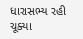ધારાસભ્ય રહી ચૂક્યા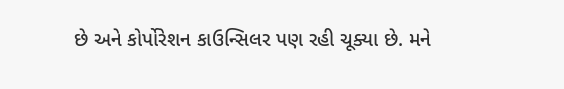છે અને કોર્પોરેશન કાઉન્સિલર પણ રહી ચૂક્યા છે. મને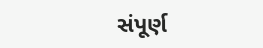સંપૂર્ણ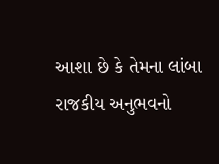આશા છે કે તેમના લાંબા રાજકીય અનુભવનો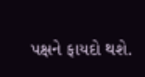પક્ષને ફાયદો થશે.